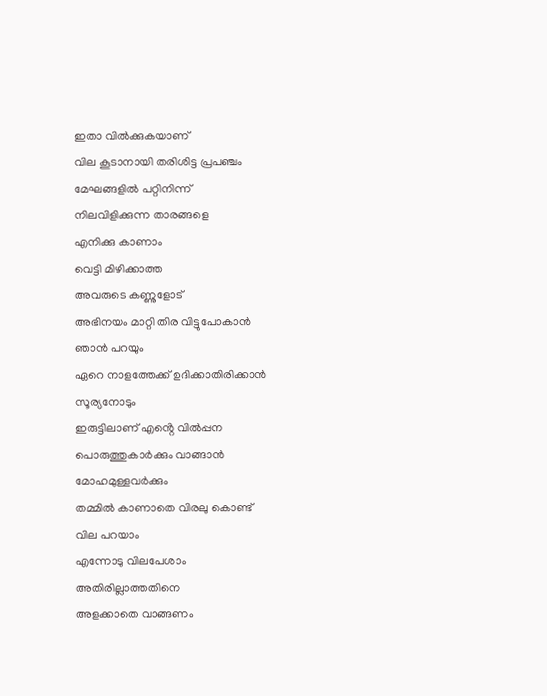ഇതാ വിൽക്കുകയാണ്
വില കൂടാനായി തരിശിട്ട പ്രപഞ്ചം
മേഘങ്ങളിൽ പറ്റിനിന്ന്
നിലവിളിക്കുന്ന താരങ്ങളെ
എനിക്കു കാണാം
വെട്ടി മിഴിക്കാത്ത
അവരുടെ കണ്ണുളോട്
അഭിനയം മാറ്റി തിര വിട്ടുപോകാൻ
ഞാൻ പറയും
ഏറെ നാളത്തേക്ക് ഉദിക്കാതിരിക്കാൻ
സൂര്യനോടും
ഇരുട്ടിലാണ് എൻ്റെ വിൽപ്പന
പൊരുത്തുകാർക്കും വാങ്ങാൻ മോഹമുള്ളവർക്കും
തമ്മിൽ കാണാതെ വിരലു കൊണ്ട്
വില പറയാം
എന്നോടു വിലപേശാം
അതിരില്ലാത്തതിനെ
അളക്കാതെ വാങ്ങണം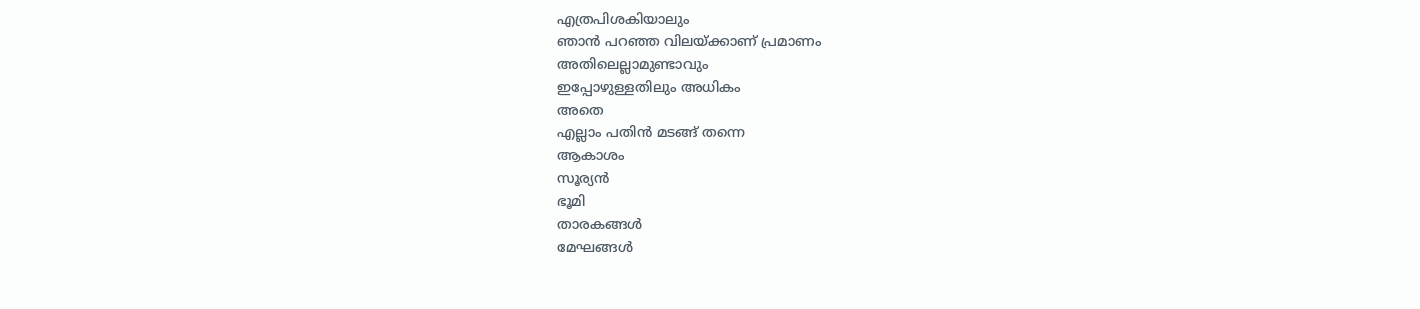എത്രപിശകിയാലും
ഞാൻ പറഞ്ഞ വിലയ്ക്കാണ് പ്രമാണം
അതിലെല്ലാമുണ്ടാവും
ഇപ്പോഴുള്ളതിലും അധികം
അതെ
എല്ലാം പതിൻ മടങ്ങ് തന്നെ
ആകാശം
സൂര്യൻ
ഭൂമി
താരകങ്ങൾ
മേഘങ്ങൾ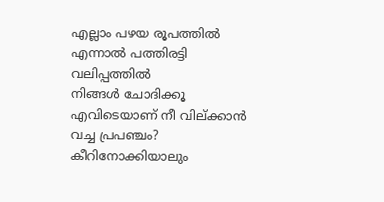എല്ലാം പഴയ രൂപത്തിൽ
എന്നാൽ പത്തിരട്ടി വലിപ്പത്തിൽ
നിങ്ങൾ ചോദിക്കൂ
എവിടെയാണ് നീ വില്ക്കാൻ വച്ച പ്രപഞ്ചം?
കീറിനോക്കിയാലും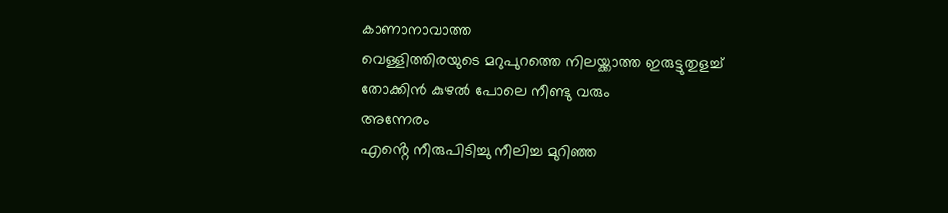കാണാനാവാത്ത
വെള്ളിത്തിരയുടെ മറുപുറത്തെ നിലയ്ക്കാത്ത ഇരുട്ടുതുളച്ച്
തോക്കിൻ കുഴൽ പോലെ നീണ്ടു വരും
അന്നേരം
എൻ്റെ നീരുപിടിച്ചു നീലിച്ച മുറിഞ്ഞ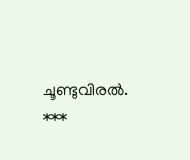ചൂണ്ടുവിരൽ.
***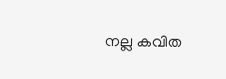നല്ല കവിത